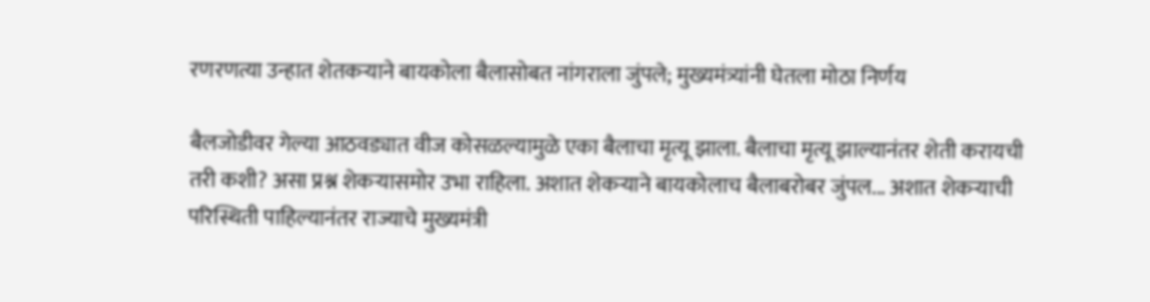रणरणत्या उन्हात शेतकऱ्याने बायकोला बैलासोबत नांगराला जुंपले; मुख्यमंत्र्यांनी घेतला मोठा निर्णय

बैलजोडीवर गेल्या आठवड्यात वीज कोसळल्यामुळे एका बैलाचा मृत्यू झाला. बैलाचा मृत्यू झाल्यानंतर शेती करायची तरी कशी? असा प्रश्न शेकऱ्यासमोर उभा राहिला. अशात शेकऱ्याने बायकोलाच बैलाबरोबर जुंपल... अशात शेकऱ्याची परिस्थिती पाहिल्यानंतर राज्याचे मुख्यमंत्री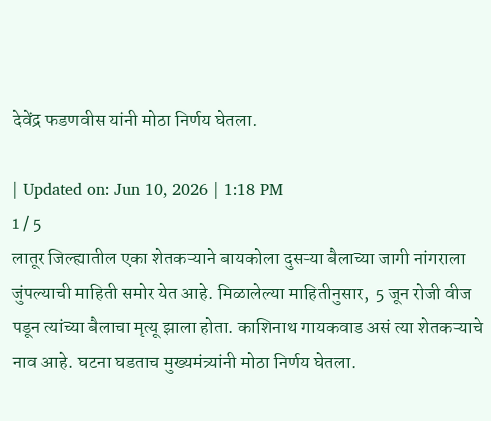देवेंद्र फडणवीस यांनी मोठा निर्णय घेतला.

| Updated on: Jun 10, 2026 | 1:18 PM
1 / 5
लातूर जिल्ह्यातील एका शेतकऱ्याने बायकोला दुसऱ्या बैलाच्या जागी नांगराला जुंपल्याची माहिती समोर येत आहे. मिळालेल्या माहितीनुसार,  5 जून रोजी वीज पडून त्यांच्या बैलाचा मृत्यू झाला होता. काशिनाथ गायकवाड असं त्या शेतकऱ्याचे नाव आहे. घटना घडताच मुख्यमंत्र्यांनी मोठा निर्णय घेतला.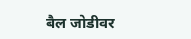बैल जोडीवर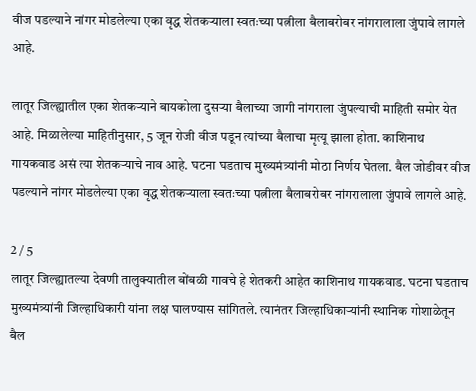वीज पडल्याने नांगर मोडलेल्या एका वृद्ध शेतकऱ्याला स्वतःच्या पत्नीला बैलाबरोबर नांगरालाला जुंपावे लागले आहे.

लातूर जिल्ह्यातील एका शेतकऱ्याने बायकोला दुसऱ्या बैलाच्या जागी नांगराला जुंपल्याची माहिती समोर येत आहे. मिळालेल्या माहितीनुसार, 5 जून रोजी वीज पडून त्यांच्या बैलाचा मृत्यू झाला होता. काशिनाथ गायकवाड असं त्या शेतकऱ्याचे नाव आहे. घटना घडताच मुख्यमंत्र्यांनी मोठा निर्णय घेतला. बैल जोडीवर वीज पडल्याने नांगर मोडलेल्या एका वृद्ध शेतकऱ्याला स्वतःच्या पत्नीला बैलाबरोबर नांगरालाला जुंपावे लागले आहे.

2 / 5
लातूर जिल्ह्यातल्या देवणी तालुक्यातील बोंबळी गावचे हे शेतकरी आहेत काशिनाथ गायकवाड. घटना घडताच मुख्यमंत्र्यांनी जिल्हाधिकारी यांना लक्ष घालण्यास सांगितले. त्यानंतर जिल्हाधिकाऱ्यांनी स्थानिक गोशाळेतून बैल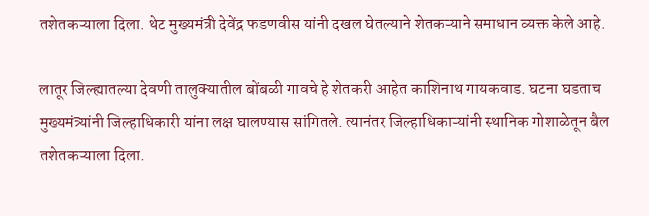तशेतकऱ्याला दिला. थेट मुख्यमंत्री देवेंद्र फडणवीस यांनी दखल घेतल्याने शेतकऱ्याने समाधान व्यक्त केले आहे.

लातूर जिल्ह्यातल्या देवणी तालुक्यातील बोंबळी गावचे हे शेतकरी आहेत काशिनाथ गायकवाड. घटना घडताच मुख्यमंत्र्यांनी जिल्हाधिकारी यांना लक्ष घालण्यास सांगितले. त्यानंतर जिल्हाधिकाऱ्यांनी स्थानिक गोशाळेतून बैल तशेतकऱ्याला दिला.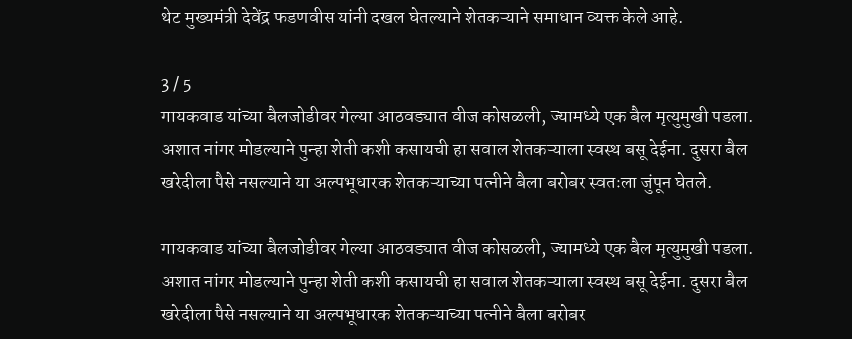थेट मुख्यमंत्री देवेंद्र फडणवीस यांनी दखल घेतल्याने शेतकऱ्याने समाधान व्यक्त केले आहे.

3 / 5
गायकवाड यांच्या बैलजोडीवर गेल्या आठवड्यात वीज कोसळली, ज्यामध्ये एक बैल मृत्युमुखी पडला. अशात नांगर मोडल्याने पुन्हा शेती कशी कसायची हा सवाल शेतकऱ्याला स्वस्थ बसू देईना. दुसरा बैल खरेदीला पैसे नसल्याने या अल्पभूधारक शेतकऱ्याच्या पत्नीने बैला बरोबर स्वतःला जुंपून घेतले.

गायकवाड यांच्या बैलजोडीवर गेल्या आठवड्यात वीज कोसळली, ज्यामध्ये एक बैल मृत्युमुखी पडला. अशात नांगर मोडल्याने पुन्हा शेती कशी कसायची हा सवाल शेतकऱ्याला स्वस्थ बसू देईना. दुसरा बैल खरेदीला पैसे नसल्याने या अल्पभूधारक शेतकऱ्याच्या पत्नीने बैला बरोबर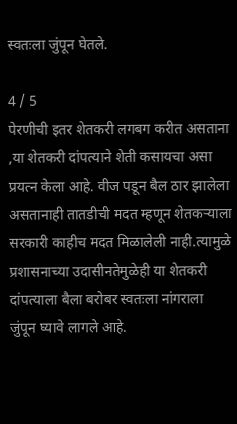स्वतःला जुंपून घेतले.

4 / 5
पेरणीची इतर शेतकरी लगबग करीत असताना ,या शेतकरी दांपत्याने शेती कसायचा असा प्रयत्न केला आहे. वीज पडून बैल ठार झालेला असतानाही तातडीची मदत म्हणून शेतकऱ्याला सरकारी काहीच मदत मिळालेली नाही.त्यामुळे प्रशासनाच्या उदासीनतेमुळेही या शेतकरी दांपत्याला बैला बरोबर स्वतःला नांगराला जुंपून घ्यावे लागले आहे.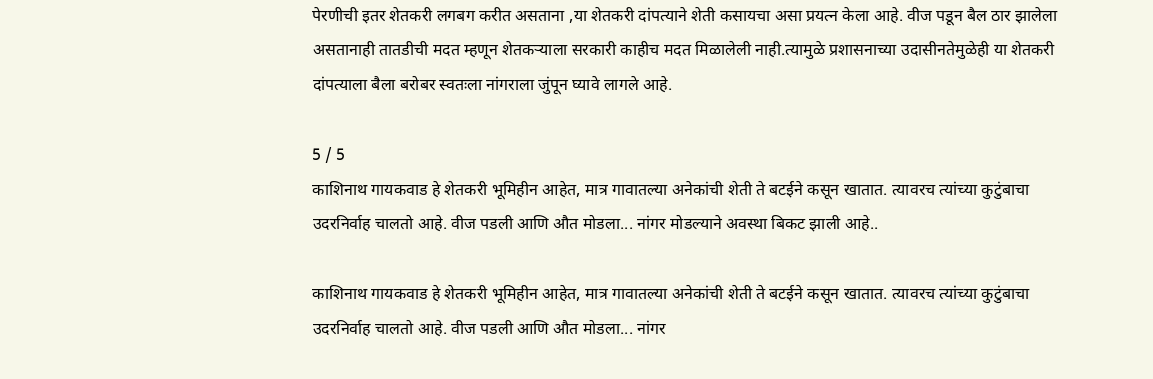पेरणीची इतर शेतकरी लगबग करीत असताना ,या शेतकरी दांपत्याने शेती कसायचा असा प्रयत्न केला आहे. वीज पडून बैल ठार झालेला असतानाही तातडीची मदत म्हणून शेतकऱ्याला सरकारी काहीच मदत मिळालेली नाही.त्यामुळे प्रशासनाच्या उदासीनतेमुळेही या शेतकरी दांपत्याला बैला बरोबर स्वतःला नांगराला जुंपून घ्यावे लागले आहे.

5 / 5
काशिनाथ गायकवाड हे शेतकरी भूमिहीन आहेत, मात्र गावातल्या अनेकांची शेती ते बटईने कसून खातात. त्यावरच त्यांच्या कुटुंबाचा उदरनिर्वाह चालतो आहे. वीज पडली आणि औत मोडला... नांगर मोडल्याने अवस्था बिकट झाली आहे..

काशिनाथ गायकवाड हे शेतकरी भूमिहीन आहेत, मात्र गावातल्या अनेकांची शेती ते बटईने कसून खातात. त्यावरच त्यांच्या कुटुंबाचा उदरनिर्वाह चालतो आहे. वीज पडली आणि औत मोडला... नांगर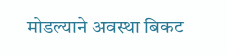मोडल्याने अवस्था बिकट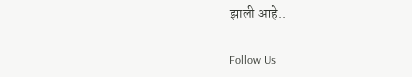झाली आहे..

Follow Us